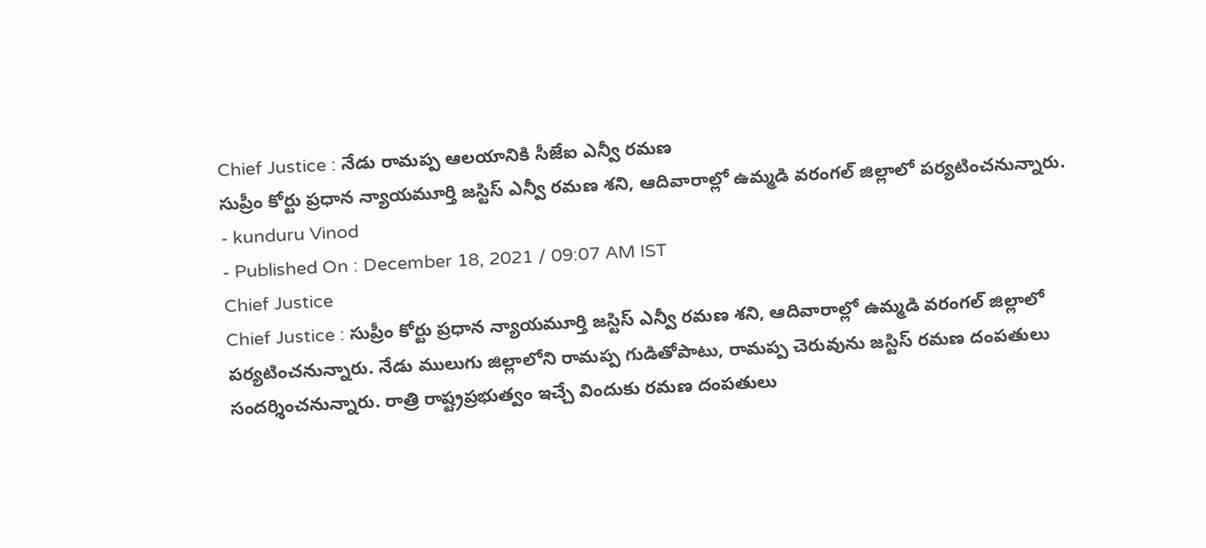Chief Justice : నేడు రామప్ప ఆలయానికి సీజేఐ ఎన్వీ రమణ
సుప్రీం కోర్టు ప్రధాన న్యాయమూర్తి జస్టిస్ ఎన్వీ రమణ శని, ఆదివారాల్లో ఉమ్మడి వరంగల్ జిల్లాలో పర్యటించనున్నారు.
- kunduru Vinod
- Published On : December 18, 2021 / 09:07 AM IST
Chief Justice
Chief Justice : సుప్రీం కోర్టు ప్రధాన న్యాయమూర్తి జస్టిస్ ఎన్వీ రమణ శని, ఆదివారాల్లో ఉమ్మడి వరంగల్ జిల్లాలో పర్యటించనున్నారు. నేడు ములుగు జిల్లాలోని రామప్ప గుడితోపాటు, రామప్ప చెరువును జస్టిస్ రమణ దంపతులు సందర్శించనున్నారు. రాత్రి రాష్ట్రప్రభుత్వం ఇచ్చే విందుకు రమణ దంపతులు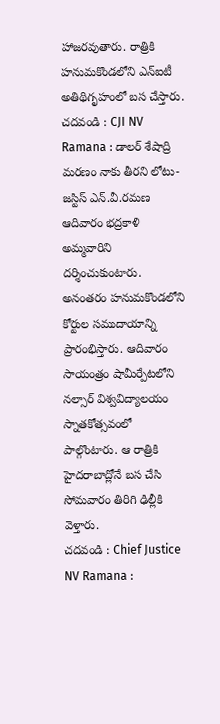హాజరవుతారు. రాత్రికి హనుమకొండలోని ఎన్ఐటీ అతిథిగృహంలో బస చేస్తారు.
చదవండి : CJI NV Ramana : డాలర్ శేషాద్రి మరణం నాకు తీరని లోటు-జస్టిస్ ఎన్.వీ.రమణ
ఆదివారం భద్రకాళి అమ్మవారిని దర్శించుకుంటారు. అనంతరం హనుమకొండలోని కోర్టుల సముదాయాన్ని ప్రారంభిస్తారు. ఆదివారం సాయంత్రం షామీర్పేటలోని నల్సార్ విశ్వవిద్యాలయం స్నాతకోత్సవంలో పాల్గొంటారు. ఆ రాత్రికి హైదరాబాద్లోనే బస చేసి సోమవారం తిరిగి ఢిల్లీకి వెళ్తారు.
చదవండి : Chief Justice NV Ramana :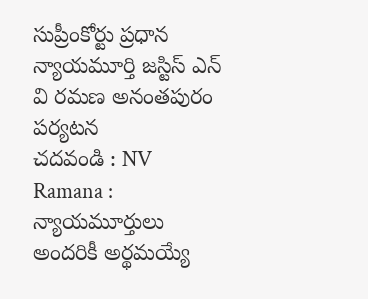సుప్రీంకోర్టు ప్రధాన న్యాయమూర్తి జస్టిస్ ఎన్ వి రమణ అనంతపురం పర్యటన
చదవండి : NV Ramana : న్యాయమూర్తులు అందరికీ అర్థమయ్యే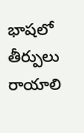భాషలో తీర్పులు రాయాలి